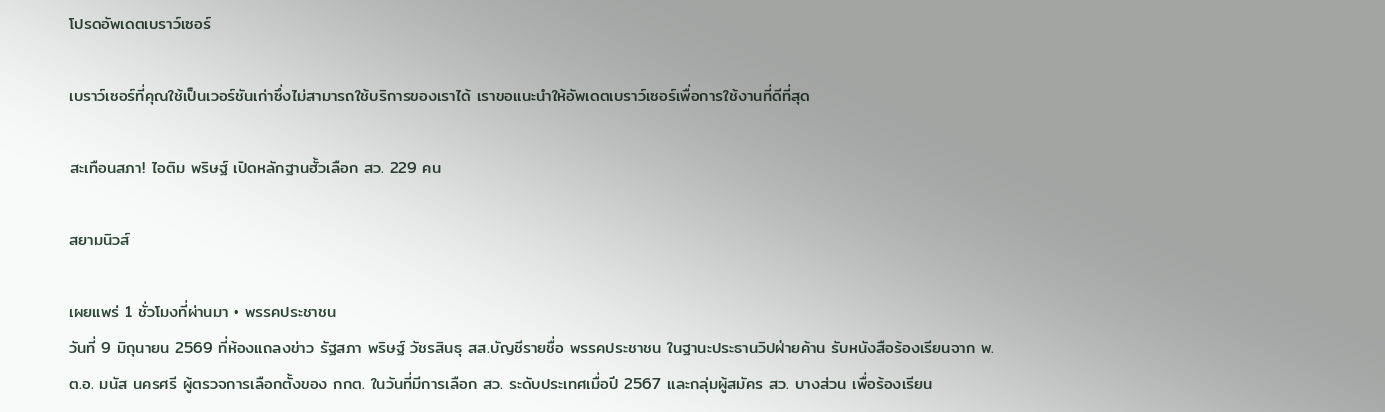โปรดอัพเดตเบราว์เซอร์

เบราว์เซอร์ที่คุณใช้เป็นเวอร์ชันเก่าซึ่งไม่สามารถใช้บริการของเราได้ เราขอแนะนำให้อัพเดตเบราว์เซอร์เพื่อการใช้งานที่ดีที่สุด

สะเทือนสภา! ไอติม พริษฐ์ เปิดหลักฐานฮั้วเลือก สว. 229 คน

สยามนิวส์

เผยแพร่ 1 ชั่วโมงที่ผ่านมา • พรรคประชาชน
วันที่ 9 มิถุนายน 2569 ที่ห้องแถลงข่าว รัฐสภา พริษฐ์ วัชรสินธุ สส.บัญชีรายชื่อ พรรคประชาชน ในฐานะประธานวิปฝ่ายค้าน รับหนังสือร้องเรียนจาก พ.ต.อ. มนัส นครศรี ผู้ตรวจการเลือกตั้งของ กกต. ในวันที่มีการเลือก สว. ระดับประเทศเมื่อปี 2567 และกลุ่มผู้สมัคร สว. บางส่วน เพื่อร้องเรียน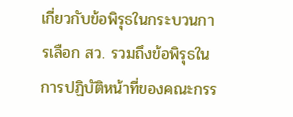เกี่ยวกับข้อพิรุธในกระบวนการเลือก สว. รวมถึงข้อพิรุธในการปฏิบัติหน้าที่ของคณะกรร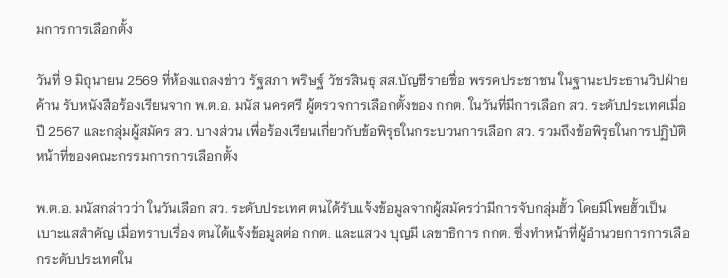มการการเลือกตั้ง

วันที่ 9 มิถุนายน 2569 ที่ห้องแถลงข่าว รัฐสภา พริษฐ์ วัชรสินธุ สส.บัญชีรายชื่อ พรรคประชาชน ในฐานะประธานวิปฝ่ายค้าน รับหนังสือร้องเรียนจาก พ.ต.อ. มนัส นครศรี ผู้ตรวจการเลือกตั้งของ กกต. ในวันที่มีการเลือก สว. ระดับประเทศเมื่อปี 2567 และกลุ่มผู้สมัคร สว. บางส่วน เพื่อร้องเรียนเกี่ยวกับข้อพิรุธในกระบวนการเลือก สว. รวมถึงข้อพิรุธในการปฏิบัติหน้าที่ของคณะกรรมการการเลือกตั้ง

พ.ต.อ. มนัสกล่าวว่า ในวันเลือก สว. ระดับประเทศ ตนได้รับแจ้งข้อมูลจากผู้สมัครว่ามีการจับกลุ่มฮั้ว โดยมีโพยฮั้วเป็นเบาะแสสำคัญ เมื่อทราบเรื่อง ตนได้แจ้งข้อมูลต่อ กกต. และแสวง บุญมี เลขาธิการ กกต. ซึ่งทำหน้าที่ผู้อำนวยการการเลือกระดับประเทศใน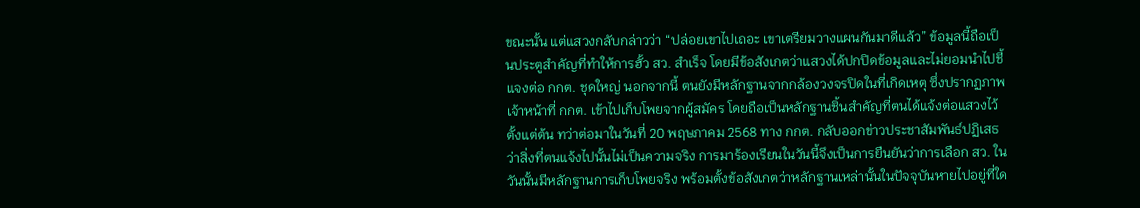ขณะนั้น แต่แสวงกลับกล่าวว่า “ปล่อยเขาไปเถอะ เขาเตรียมวางแผนกันมาดีแล้ว” ข้อมูลนี้ถือเป็นประตูสำคัญที่ทำให้การฮั้ว สว. สำเร็จ โดยมีข้อสังเกตว่าแสวงได้ปกปิดข้อมูลและไม่ยอมนำไปชี้แจงต่อ กกต. ชุดใหญ่ นอกจากนี้ ตนยังมีหลักฐานจากกล้องวงจรปิดในที่เกิดเหตุ ซึ่งปรากฏภาพเจ้าหน้าที่ กกต. เข้าไปเก็บโพยจากผู้สมัคร โดยถือเป็นหลักฐานชิ้นสำคัญที่ตนได้แจ้งต่อแสวงไว้ตั้งแต่ต้น ทว่าต่อมาในวันที่ 20 พฤษภาคม 2568 ทาง กกต. กลับออกข่าวประชาสัมพันธ์ปฏิเสธว่าสิ่งที่ตนแจ้งไปนั้นไม่เป็นความจริง การมาร้องเรียนในวันนี้จึงเป็นการยืนยันว่าการเลือก สว. ในวันนั้นมีหลักฐานการเก็บโพยจริง พร้อมตั้งข้อสังเกตว่าหลักฐานเหล่านั้นในปัจจุบันหายไปอยู่ที่ใด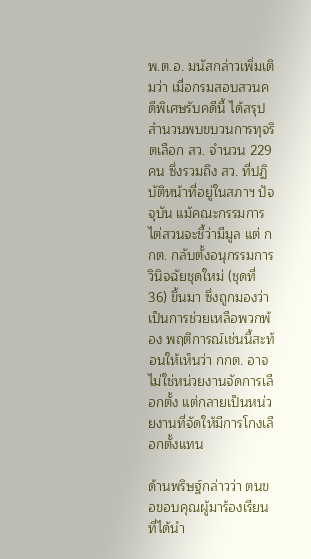พ.ต.อ. มนัสกล่าวเพิ่มเติมว่า เมื่อกรมสอบสวนคดีพิเศษรับคดีนี้ ได้สรุปสำนวนพบขบวนการทุจริตเลือก สว. จำนวน 229 คน ซึ่งรวมถึง สว. ที่ปฏิบัติหน้าที่อยู่ในสภาฯ ปัจจุบัน แม้คณะกรรมการไต่สวนจะชี้ว่ามีมูล แต่ กกต. กลับตั้งอนุกรรมการวินิจฉัยชุดใหม่ (ชุดที่ 36) ขึ้นมา ซึ่งถูกมองว่าเป็นการช่วยเหลือพวกพ้อง พฤติการณ์เช่นนี้สะท้อนให้เห็นว่า กกต. อาจไม่ใช่หน่วยงานจัดการเลือกตั้ง แต่กลายเป็นหน่วยงานที่จัดให้มีการโกงเลือกตั้งแทน

ด้านพริษฐ์กล่าวว่า ตนขอขอบคุณผู้มาร้องเรียนที่ได้นำ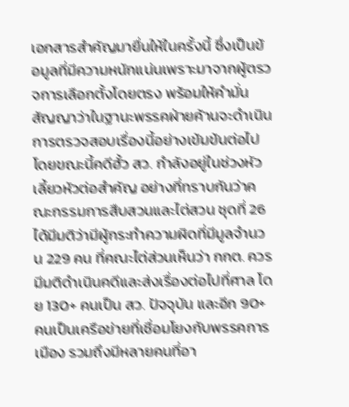เอกสารสำคัญมายื่นให้ในครั้งนี้ ซึ่งเป็นข้อมูลที่มีความหนักแน่นเพราะมาจากผู้ตรวจการเลือกตั้งโดยตรง พร้อมให้คำมั่นสัญญาว่าในฐานะพรรคฝ่ายค้านจะดำเนินการตรวจสอบเรื่องนี้อย่างเข้มข้นต่อไป โดยขณะนี้คดีฮั้ว สว. กำลังอยู่ในช่วงหัวเลี้ยวหัวต่อสำคัญ อย่างที่ทราบกันว่าคณะกรรมการสืบสวนและไต่สวน ชุดที่ 26 ได้มีมติว่ามีผู้กระทำความผิดที่มีมูลจำนวน 229 คน ที่คณะไต่ส่วนเห็นว่า กกต. ควรมีมติดำเนินคดีและส่งเรื่องต่อไปที่ศาล โดย 130+ คนเป็น สว. ปัจจุบัน และอีก 90+ คนเป็นเครือข่ายที่เชื่อมโยงกับพรรคการเมือง รวมถึงมีหลายคนที่อา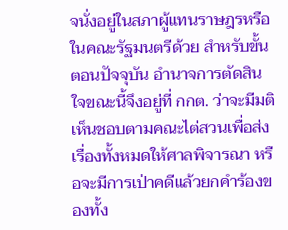จนั่งอยู่ในสภาผู้แทนราษฎรหรือในคณะรัฐมนตรีด้วย สำหรับขั้นตอนปัจจุบัน อำนาจการตัดสินใจขณะนี้จึงอยู่ที่ กกต. ว่าจะมีมติเห็นชอบตามคณะไต่สวนเพื่อส่งเรื่องทั้งหมดให้ศาลพิจารณา หรือจะมีการเป่าคดีแล้วยกคำร้องของทั้ง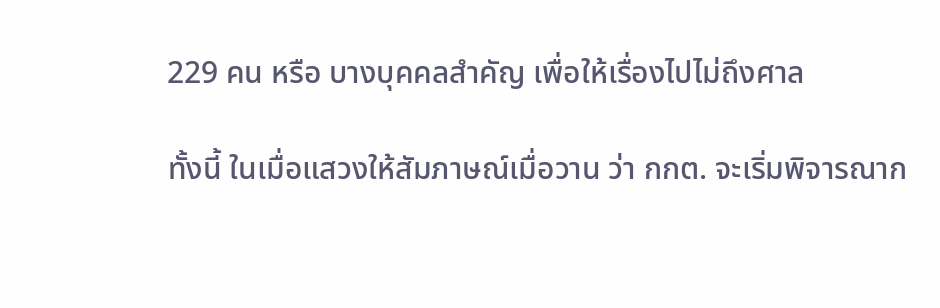229 คน หรือ บางบุคคลสำคัญ เพื่อให้เรื่องไปไม่ถึงศาล

ทั้งนี้ ในเมื่อแสวงให้สัมภาษณ์เมื่อวาน ว่า กกต. จะเริ่มพิจารณาก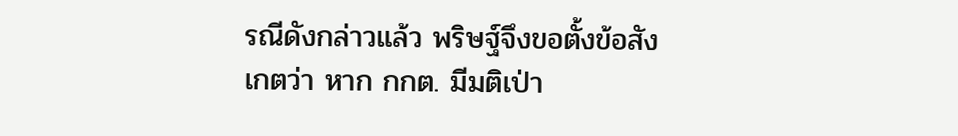รณีดังกล่าวแล้ว พริษฐ์จึงขอตั้งข้อสังเกตว่า หาก กกต. มีมติเป่า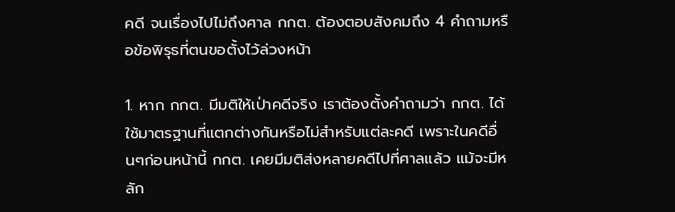คดี จนเรื่องไปไม่ถึงศาล กกต. ต้องตอบสังคมถึง 4 คำถามหรือข้อพิรุธที่ตนขอตั้งไว้ล่วงหน้า

1. หาก กกต. มีมติให้เป่าคดีจริง เราต้องตั้งคำถามว่า กกต. ได้ใช้มาตรฐานที่แตกต่างกันหรือไม่สำหรับแต่ละคดี เพราะในคดีอื่นๆก่อนหน้านี้ กกต. เคยมีมติส่งหลายคดีไปที่ศาลแล้ว แม้จะมีหลัก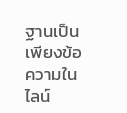ฐานเป็นเพียงข้อความในไลน์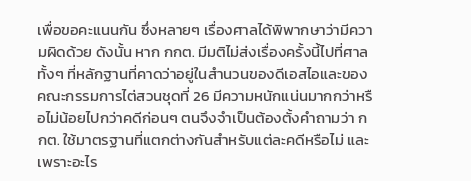เพื่อขอคะแนนกัน ซึ่งหลายๆ เรื่องศาลได้พิพากษาว่ามีความผิดด้วย ดังนั้น หาก กกต. มีมติไม่ส่งเรื่องครั้งนี้ไปที่ศาล ทั้งๆ ที่หลักฐานที่คาดว่าอยู่ในสำนวนของดีเอสไอและของคณะกรรมการไต่สวนชุดที่ 26 มีความหนักแน่นมากกว่าหรือไม่น้อยไปกว่าคดีก่อนๆ ตนจึงจำเป็นต้องตั้งคำถามว่า กกต. ใช้มาตรฐานที่แตกต่างกันสำหรับแต่ละคดีหรือไม่ และเพราะอะไร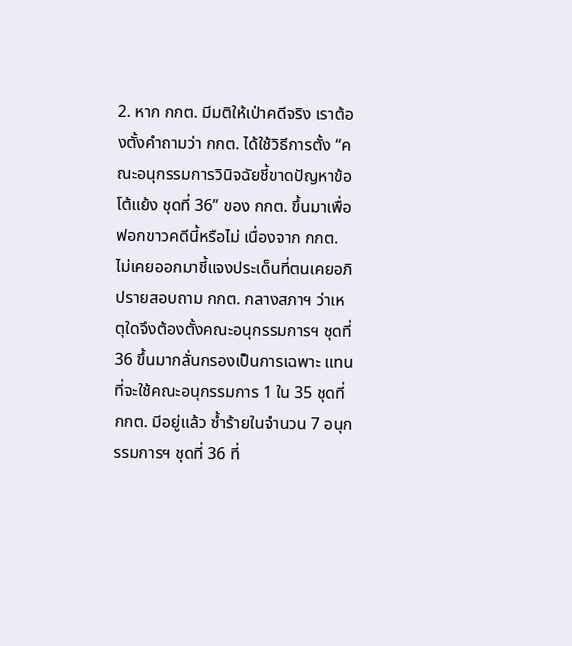2. หาก กกต. มีมติให้เป่าคดีจริง เราต้องตั้งคำถามว่า กกต. ได้ใช้วิธีการตั้ง “คณะอนุกรรมการวินิจฉัยชี้ขาดปัญหาข้อโต้แย้ง ชุดที่ 36” ของ กกต. ขึ้นมาเพื่อฟอกขาวคดีนี้หรือไม่ เนื่องจาก กกต. ไม่เคยออกมาชี้แจงประเด็นที่ตนเคยอภิปรายสอบถาม กกต. กลางสภาฯ ว่าเหตุใดจึงต้องตั้งคณะอนุกรรมการฯ ชุดที่ 36 ขึ้นมากลั่นกรองเป็นการเฉพาะ แทนที่จะใช้คณะอนุกรรมการ 1 ใน 35 ชุดที่ กกต. มีอยู่แล้ว ซ้ำร้ายในจำนวน 7 อนุกรรมการฯ ชุดที่ 36 ที่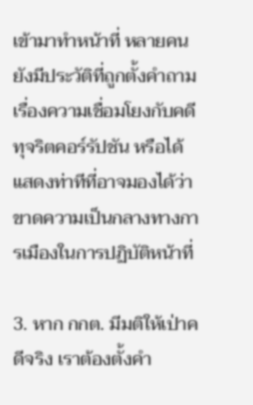เข้ามาทำหน้าที่ หลายคนยังมีประวัติที่ถูกตั้งคำถามเรื่องความเชื่อมโยงกับคดีทุจริตคอร์รัปชัน หรือได้แสดงท่าทีที่อาจมองได้ว่าขาดความเป็นกลางทางการเมืองในการปฏิบัติหน้าที่

3. หาก กกต. มีมติให้เป่าคดีจริง เราต้องตั้งคำ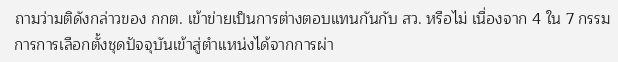ถามว่ามติดังกล่าวของ กกต. เข้าข่ายเป็นการต่างตอบแทนกันกับ สว. หรือไม่ เนื่องจาก 4 ใน 7 กรรมการการเลือกตั้งชุดปัจจุบันเข้าสู่ตำแหน่งได้จากการผ่า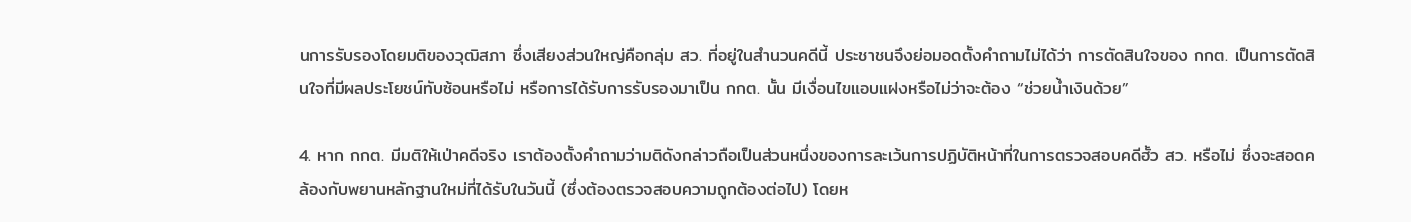นการรับรองโดยมติของวุฒิสภา ซึ่งเสียงส่วนใหญ่คือกลุ่ม สว. ที่อยู่ในสำนวนคดีนี้ ประชาชนจึงย่อมอดตั้งคำถามไม่ได้ว่า การตัดสินใจของ กกต. เป็นการตัดสินใจที่มีผลประโยชน์ทับซ้อนหรือไม่ หรือการได้รับการรับรองมาเป็น กกต. นั้น มีเงื่อนไขแอบแฝงหรือไม่ว่าจะต้อง “ช่วยน้ำเงินด้วย”

4. หาก กกต. มีมติให้เป่าคดีจริง เราต้องตั้งคำถามว่ามติดังกล่าวถือเป็นส่วนหนึ่งของการละเว้นการปฏิบัติหน้าที่ในการตรวจสอบคดีฮั้ว สว. หรือไม่ ซึ่งจะสอดคล้องกับพยานหลักฐานใหม่ที่ได้รับในวันนี้ (ซึ่งต้องตรวจสอบความถูกต้องต่อไป) โดยห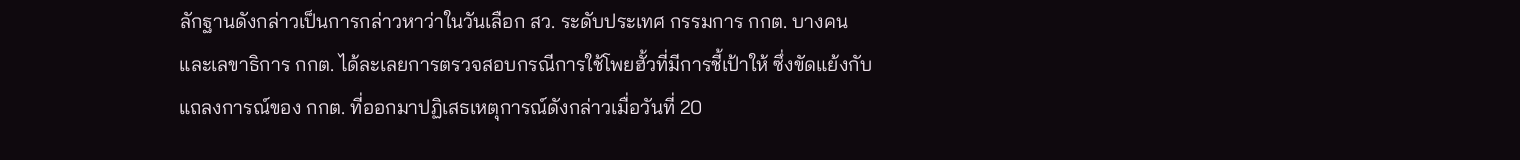ลักฐานดังกล่าวเป็นการกล่าวหาว่าในวันเลือก สว. ระดับประเทศ กรรมการ กกต. บางคน และเลขาธิการ กกต. ได้ละเลยการตรวจสอบกรณีการใช้โพยฮั้วที่มีการชี้เป้าให้ ซึ่งขัดแย้งกับแถลงการณ์ของ กกต. ที่ออกมาปฏิเสธเหตุการณ์ดังกล่าวเมื่อวันที่ 20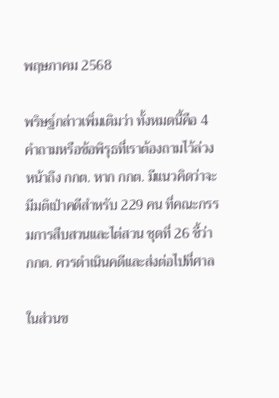พฤษภาคม 2568

พริษฐ์กล่าวเพิ่มเติมว่า ทั้งหมดนี้คือ 4 คำถามหรือข้อพิรุธที่เราต้องถามไว้ล่วงหน้าถึง กกต. หาก กกต. มีแนวคิดว่าจะมีมติเป่าคดีสำหรับ 229 คน ที่คณะกรรมการสืบสวนและไต่สวน ชุดที่ 26 ชี้ว่า กกต. ควรดำเนินคดีและส่งต่อไปที่ศาล

ในส่วนข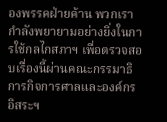องพรรคฝ่ายค้าน พวกเรากำลังพยายามอย่างยิ่งในการใช้กลไกสภาฯ เพื่อตรวจสอบเรื่องนี้ผ่านคณะกรรมาธิการกิจการศาลและองค์กรอิสระฯ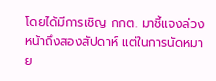โดยได้มีการเชิญ กกต. มาชี้แจงล่วงหน้าถึงสองสัปดาห์ แต่ในการนัดหมาย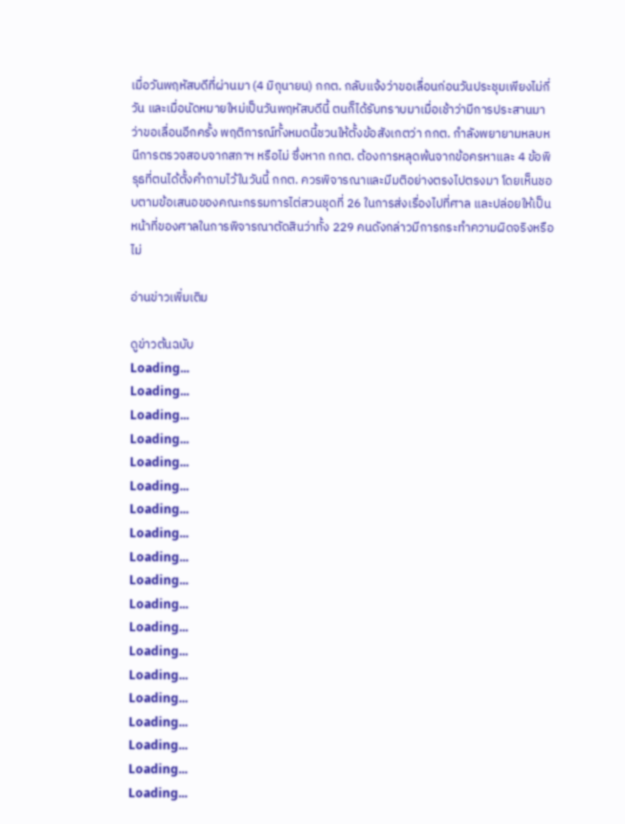เมื่อวันพฤหัสบดีที่ผ่านมา (4 มิถุนายน) กกต. กลับแจ้งว่าขอเลื่อนก่อนวันประชุมเพียงไม่กี่วัน และเมื่อนัดหมายใหม่เป็นวันพฤหัสบดีนี้ ตนก็ได้รับทราบมาเมื่อเช้าว่ามีการประสานมาว่าขอเลื่อนอีกครั้ง พฤติการณ์ทั้งหมดนี้ชวนให้ตั้งข้อสังเกตว่า กกต. กำลังพยายามหลบหนีการตรวจสอบจากสภาฯ หรือไม่ ซึ่งหาก กกต. ต้องการหลุดพ้นจากข้อครหาและ 4 ข้อพิรุธที่ตนได้ตั้งคำถามไว้ในวันนี้ กกต. ควรพิจารณาและมีมติอย่างตรงไปตรงมา โดยเห็นชอบตามข้อเสนอของคณะกรรมการไต่สวนชุดที่ 26 ในการส่งเรื่องไปที่ศาล และปล่อยให้เป็นหน้าที่ของศาลในการพิจารณาตัดสินว่าทั้ง 229 คนดังกล่าวมีการกระทำความผิดจริงหรือไม่

อ่านข่าวเพิ่มเติม

ดูข่าวต้นฉบับ
Loading...
Loading...
Loading...
Loading...
Loading...
Loading...
Loading...
Loading...
Loading...
Loading...
Loading...
Loading...
Loading...
Loading...
Loading...
Loading...
Loading...
Loading...
Loading...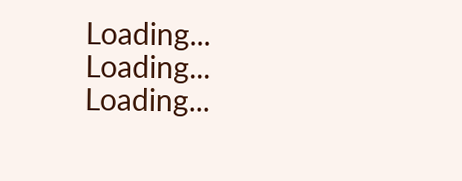Loading...
Loading...
Loading...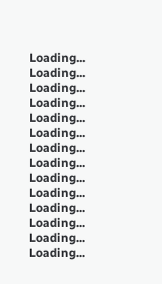Loading...
Loading...
Loading...
Loading...
Loading...
Loading...
Loading...
Loading...
Loading...
Loading...
Loading...
Loading...
Loading...
Loading...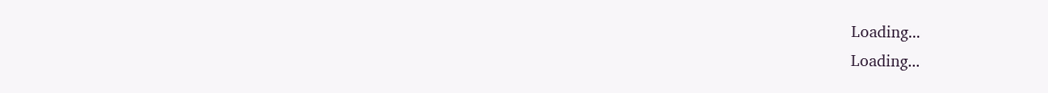Loading...
Loading...